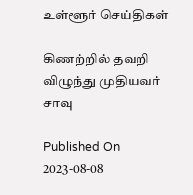உள்ளூர் செய்திகள்

கிணற்றில் தவறி விழுந்து முதியவர் சாவு

Published On 2023-08-08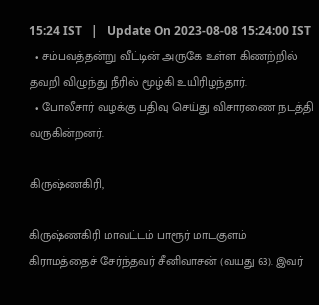15:24 IST   |   Update On 2023-08-08 15:24:00 IST
  • சம்பவத்தன்று வீட்டின் அருகே உள்ள கிணற்றில் தவறி விழுந்து நீரில் மூழ்கி உயிரிழந்தார்.
  • போலீசார் வழக்கு பதிவு செய்து விசாரணை நடத்தி வருகின்றனர்.

கிருஷ்ணகிரி,

கிருஷ்ணகிரி மாவட்டம் பாரூர் மாடகுளம் கிராமத்தைச் சேர்ந்தவர் சீனிவாசன் (வயது 63). இவர்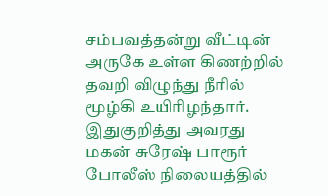சம்பவத்தன்று வீட்டின் அருகே உள்ள கிணற்றில் தவறி விழுந்து நீரில் மூழ்கி உயிரிழந்தார். இதுகுறித்து அவரது மகன் சுரேஷ் பாரூர் போலீஸ் நிலையத்தில்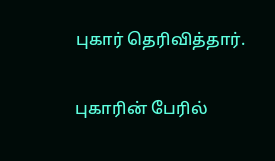புகார் தெரிவித்தார்.

புகாரின் பேரில்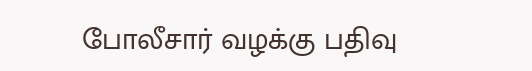போலீசார் வழக்கு பதிவு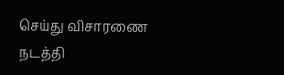செய்து விசாரணை நடத்தி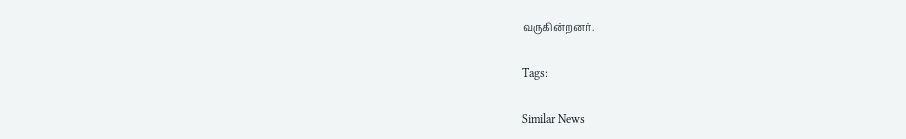வருகின்றனர்.

Tags:

Similar News